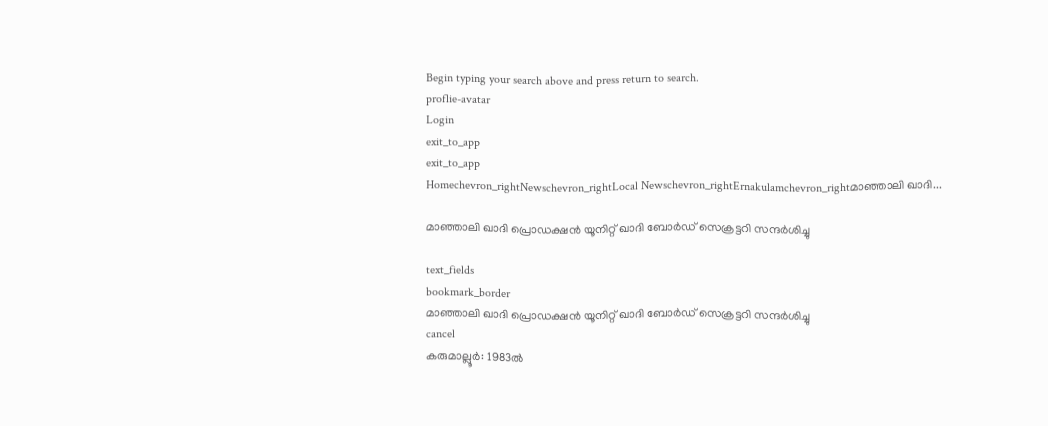Begin typing your search above and press return to search.
proflie-avatar
Login
exit_to_app
exit_to_app
Homechevron_rightNewschevron_rightLocal Newschevron_rightErnakulamchevron_rightമാഞ്ഞാലി ഖാദി...

മാഞ്ഞാലി ഖാദി പ്രൊഡക്ഷൻ യൂനിറ്റ് ഖാദി ബോർഡ് സെക്രട്ടറി സന്ദർശിച്ചു

text_fields
bookmark_border
മാഞ്ഞാലി ഖാദി പ്രൊഡക്ഷൻ യൂനിറ്റ് ഖാദി ബോർഡ് സെക്രട്ടറി സന്ദർശിച്ചു
cancel
കരുമാല്ലൂർ: 1983ൽ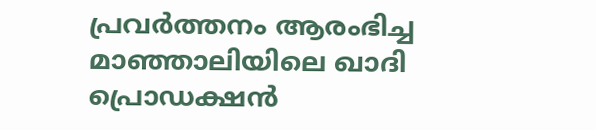പ്രവർത്തനം ആരംഭിച്ച മാഞ്ഞാലിയിലെ ഖാദി പ്രൊഡക്ഷൻ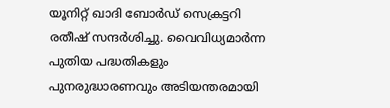യൂനിറ്റ് ഖാദി ബോർഡ് സെക്രട്ടറി രതീഷ് സന്ദർശിച്ചു. വൈവിധ്യമാർന്ന പുതിയ പദ്ധതികളും പുനരുദ്ധാരണവും അടിയന്തരമായി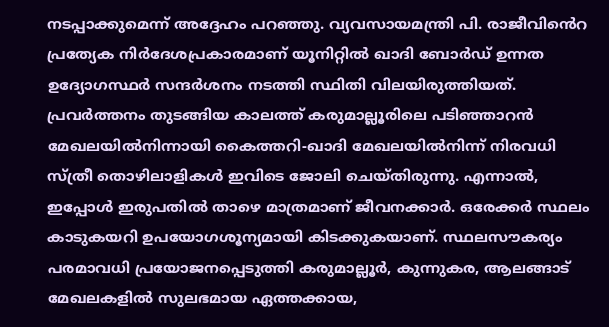നടപ്പാക്കുമെന്ന് അദ്ദേഹം പറഞ്ഞു. വ്യവസായമന്ത്രി പി. രാജീവി‍ൻെറ പ്രത്യേക നിർദേശപ്രകാരമാണ് യൂനിറ്റിൽ ഖാദി ബോർഡ് ഉന്നത ഉദ്യോഗസ്ഥർ സന്ദർശനം നടത്തി സ്ഥിതി വിലയിരുത്തിയത്. പ്രവർത്തനം തുടങ്ങിയ കാലത്ത് കരുമാല്ലൂരിലെ പടിഞ്ഞാറൻ മേഖലയിൽനിന്നായി കൈത്തറി-ഖാദി മേഖലയിൽനിന്ന് നിരവധി സ്ത്രീ തൊഴിലാളികൾ ഇവിടെ ജോലി ചെയ്തിരുന്നു. എന്നാൽ, ഇപ്പോൾ ഇരുപതിൽ താഴെ മാത്രമാണ് ജീവനക്കാർ. ഒരേക്കർ സ്ഥലം കാടുകയറി ഉപയോഗശൂന്യമായി കിടക്കുകയാണ്. സ്ഥലസൗകര്യം പരമാവധി പ്രയോജനപ്പെടുത്തി കരുമാല്ലൂർ, കുന്നുകര, ആലങ്ങാട് മേഖലകളിൽ സുലഭമായ ഏത്തക്കായ,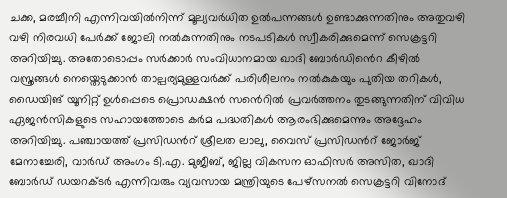ചക്ക, മരച്ചീനി എന്നിവയിൽനിന്ന് മൂല്യവർധിത ഉൽപന്നങ്ങൾ ഉണ്ടാക്കുന്നതിനും അതുവഴി വഴി നിരവധി പേർക്ക് ജോലി നൽകുന്നതിനും നടപടികൾ സ്വീകരിക്കുമെന്ന് സെക്രട്ടറി അറിയിച്ചു. അതോടൊപ്പം സർക്കാർ സംവിധാനമായ ഖാദി ബോർഡി‍ൻെറ കീഴിൽ വസ്ത്രങ്ങൾ നെയ്തെടുക്കാൻ താല്പര്യമുള്ളവർക്ക് പരിശീലനം നൽകുകയും പുതിയ തറികൾ, ഡൈയിങ് യൂനിറ്റ് ഉൾപ്പെടെ പ്രൊഡക്ഷൻ സൻെറിൽ പ്രവർത്തനം തുടങ്ങുന്നതിന് വിവിധ ഏജൻസികളുടെ സഹായത്തോടെ കർമ പദ്ധതികൾ ആരംഭിക്കുമെന്നും അദ്ദേഹം അറിയിച്ചു. പഞ്ചായത്ത് പ്രസിഡൻറ് ശ്രീലത ലാലു, വൈസ് പ്രസിഡൻറ് ജോർജ് മേനാച്ചേരി, വാർഡ് അംഗം ടി.എ. മുജീബ്, ജില്ല വികസന ഓഫിസർ അസിത, ഖാദി ബോർഡ് ഡയറക്ടർ എന്നിവരും വ്യവസായ മന്ത്രിയുടെ പേഴ്സനൽ സെക്രട്ടറി വിനോദ്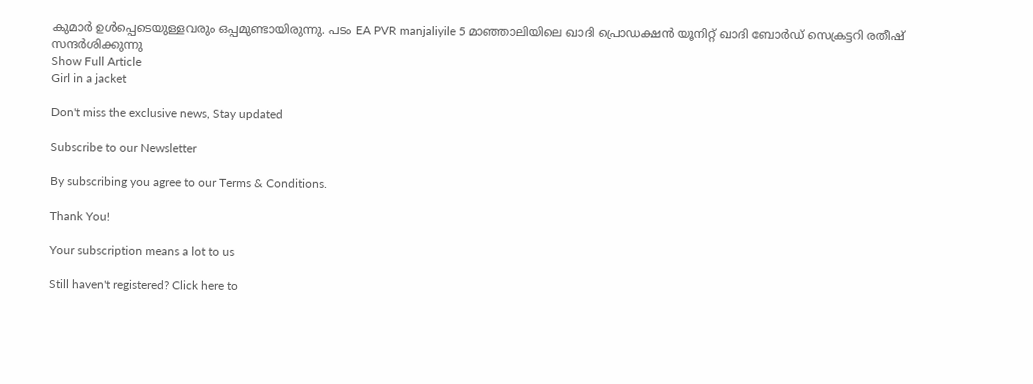കുമാർ ഉൾപ്പെടെയുള്ളവരും ഒപ്പമുണ്ടായിരുന്നു. പടം EA PVR manjaliyile 5 മാഞ്ഞാലിയിലെ ഖാദി പ്രൊഡക്ഷൻ യൂനിറ്റ് ഖാദി ബോർഡ് സെക്രട്ടറി രതീഷ് സന്ദർശിക്കുന്നു
Show Full Article
Girl in a jacket

Don't miss the exclusive news, Stay updated

Subscribe to our Newsletter

By subscribing you agree to our Terms & Conditions.

Thank You!

Your subscription means a lot to us

Still haven't registered? Click here to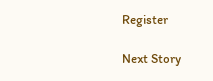Register

Next Story